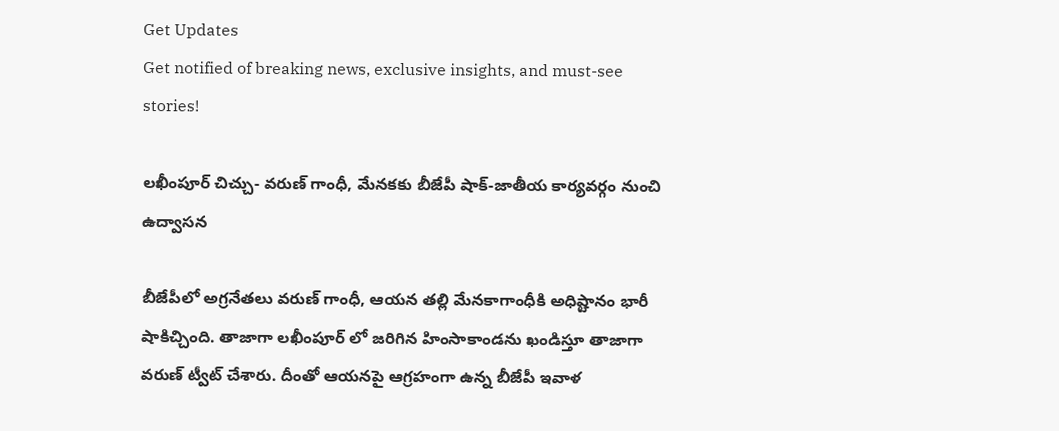Get Updates
Get notified of breaking news, exclusive insights, and must-see stories!

లఖీంపూర్ చిచ్చు- వరుణ్ గాంధీ, మేనకకు బీజేపీ షాక్-జాతీయ కార్యవర్గం నుంచి ఉద్వాసన

బీజేపీలో అగ్రనేతలు వరుణ్ గాంధీ, ఆయన తల్లి మేనకాగాంధీకి అధిష్టానం భారీ షాకిచ్చింది. తాజాగా లఖీంపూర్ లో జరిగిన హింసాకాండను ఖండిస్తూ తాజాగా వరుణ్ ట్వీట్ చేశారు. దీంతో ఆయనపై ఆగ్రహంగా ఉన్న బీజేపీ ఇవాళ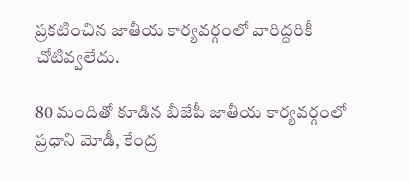ప్రకటించిన జాతీయ కార్యవర్గంలో వారిద్దరికీ చోటివ్వలేదు.

80 మందితో కూడిన బీజేపీ జాతీయ కార్యవర్గంలో ప్రధాని మోడీ, కేంద్ర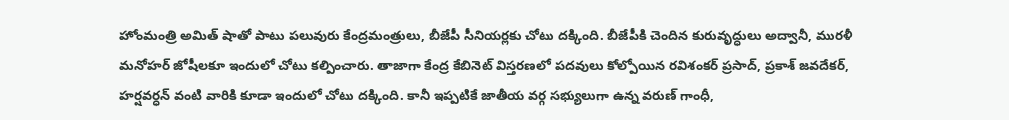హోంమంత్రి అమిత్ షాతో పాటు పలువురు కేంద్రమంత్రులు, బీజేపీ సీనియర్లకు చోటు దక్కింది. బీజేపీకి చెందిన కురువృద్ధులు అద్వానీ, మురళీ మనోహర్ జోషీలకూ ఇందులో చోటు కల్పించారు. తాజాగా కేంద్ర కేబినెట్ విస్తరణలో పదవులు కోల్పోయిన రవిశంకర్ ప్రసాద్, ప్రకాశ్ జవదేకర్, హర్షవర్ధన్ వంటి వారికి కూడా ఇందులో చోటు దక్కింది. కానీ ఇప్పటికే జాతీయ వర్గ సభ్యులుగా ఉన్న వరుణ్ గాంధీ,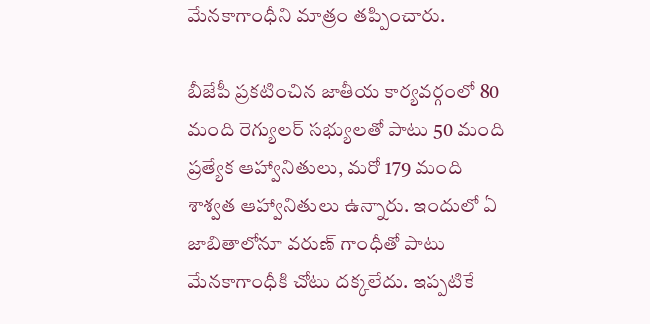మేనకాగాంధీని మాత్రం తప్పించారు.

బీజేపీ ప్రకటించిన జాతీయ కార్యవర్గంలో 80 మంది రెగ్యులర్ సభ్యులతో పాటు 50 మంది ప్రత్యేక ఆహ్వానితులు, మరో 179 మంది శాశ్వత ఆహ్వానితులు ఉన్నారు. ఇందులో ఏ జాబితాలోనూ వరుణ్ గాంధీతో పాటు మేనకాగాంధీకి చోటు దక్కలేదు. ఇప్పటికే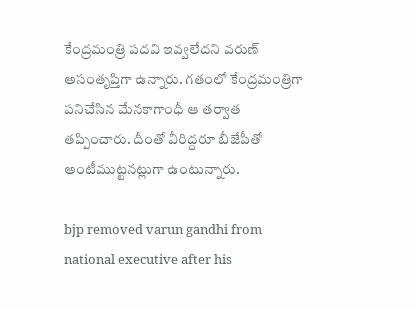కేంద్రమంత్రి పదవి ఇవ్వలేదని వరుణ్ అసంతృప్తిగా ఉన్నారు. గతంలో కేంద్రమంత్రిగా పనిచేసిన మేనకాగాంధీ ఆ తర్వాత తప్పించారు. దీంతో వీరిద్దరూ బీజేపీతో అంటీముట్టనట్లుగా ఉంటున్నారు.

bjp removed varun gandhi from national executive after his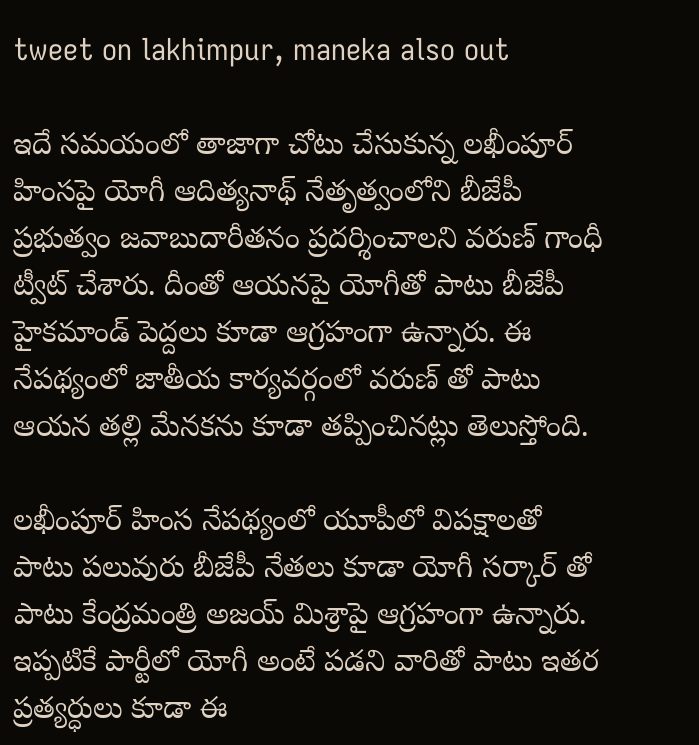tweet on lakhimpur, maneka also out

ఇదే సమయంలో తాజాగా చోటు చేసుకున్న లఖీంపూర్ హింసపై యోగీ ఆదిత్యనాథ్ నేతృత్వంలోని బీజేపీ ప్రభుత్వం జవాబుదారీతనం ప్రదర్శించాలని వరుణ్ గాంధీ ట్వీట్ చేశారు. దీంతో ఆయనపై యోగీతో పాటు బీజేపీ హైకమాండ్ పెద్దలు కూడా ఆగ్రహంగా ఉన్నారు. ఈ నేపథ్యంలో జాతీయ కార్యవర్గంలో వరుణ్ తో పాటు ఆయన తల్లి మేనకను కూడా తప్పించినట్లు తెలుస్తోంది.

లఖీంపూర్ హింస నేపథ్యంలో యూపీలో విపక్షాలతో పాటు పలువురు బీజేపీ నేతలు కూడా యోగీ సర్కార్ తో పాటు కేంద్రమంత్రి అజయ్ మిశ్రాపై ఆగ్రహంగా ఉన్నారు. ఇప్పటికే పార్టీలో యోగీ అంటే పడని వారితో పాటు ఇతర ప్రత్యర్ధులు కూడా ఈ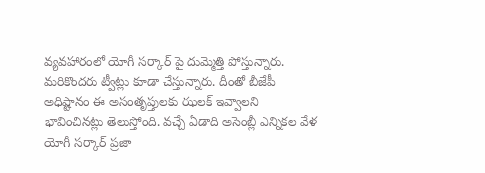వ్యవహారంలో యోగీ సర్కార్ పై దుమ్మెత్తి పోస్తున్నారు. మరికొందరు ట్వీట్లు కూడా చేస్తున్నారు. దీంతో బీజేపీ అధిష్టానం ఈ అసంతృప్తులకు ఝలక్ ఇవ్వాలని భావించినట్లు తెలుస్తోంది. వచ్చే ఏడాది అసెంబ్లీ ఎన్నికల వేళ యోగీ సర్కార్ ప్రజా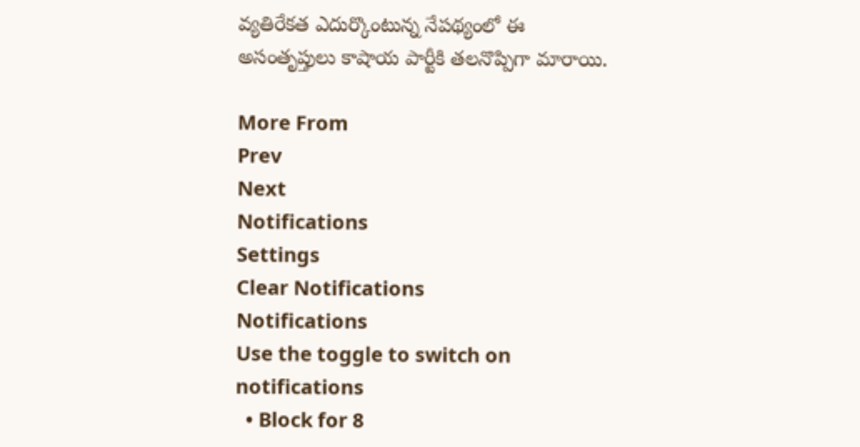వ్యతిరేకత ఎదుర్కొంటున్న నేపథ్యంలో ఈ అసంతృప్తులు కాషాయ పార్టీకి తలనొప్పిగా మారాయి.

More From
Prev
Next
Notifications
Settings
Clear Notifications
Notifications
Use the toggle to switch on notifications
  • Block for 8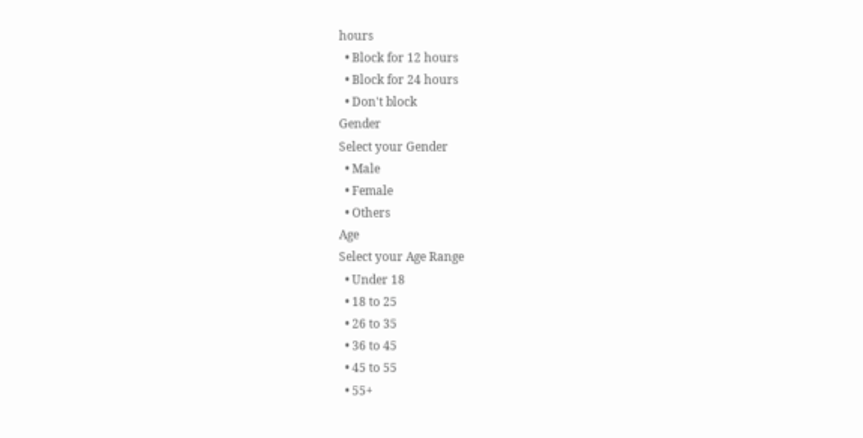hours
  • Block for 12 hours
  • Block for 24 hours
  • Don't block
Gender
Select your Gender
  • Male
  • Female
  • Others
Age
Select your Age Range
  • Under 18
  • 18 to 25
  • 26 to 35
  • 36 to 45
  • 45 to 55
  • 55+